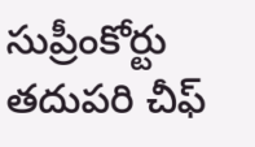సుప్రీంకోర్టు తదుపరి చీఫ్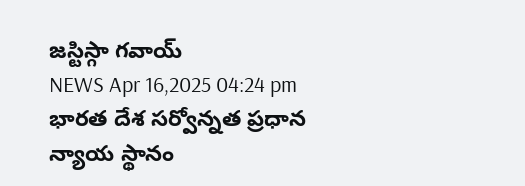జస్టిస్గా గవాయ్
NEWS Apr 16,2025 04:24 pm
భారత దేశ సర్వోన్నత ప్రధాన న్యాయ స్థానం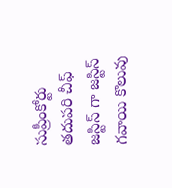సుప్రీంకోర్టు తదుపరి చీఫ్ జస్టిస్ గా జస్టిస్ గవాయి కొలువు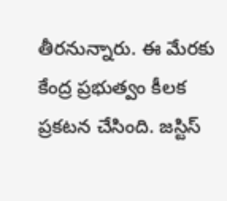తీరనున్నారు. ఈ మేరకు కేంద్ర ప్రభుత్వం కీలక ప్రకటన చేసింది. జస్టిస్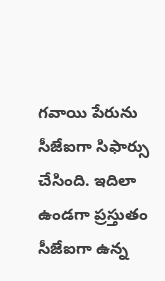గవాయి పేరును సీజేఐగా సిఫార్సు చేసింది. ఇదిలా ఉండగా ప్రస్తుతం సీజేఐగా ఉన్న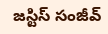జస్టిస్ సంజీవ్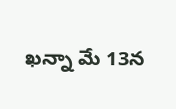ఖన్నా మే 13న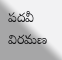పదవీ విరమణ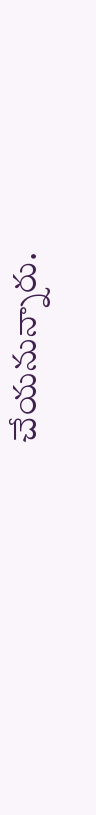చేయనున్నారు.